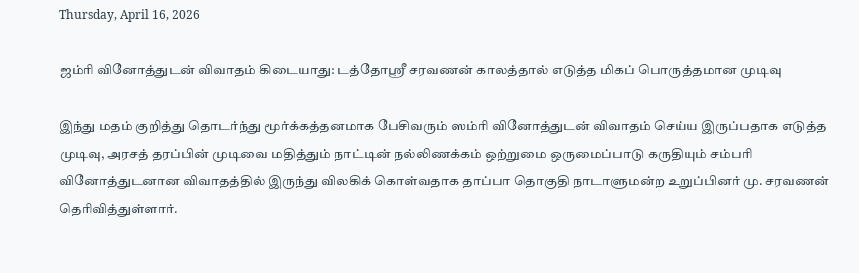Thursday, April 16, 2026

ஜம்ரி வினோத்துடன் விவாதம் கிடையாது: டத்தோஸ்ரீ சரவணன் காலத்தால் எடுத்த மிகப் பொருத்தமான முடிவு

இந்து மதம் குறித்து தொடர்ந்து மூர்க்கத்தனமாக பேசிவரும் ஸம்ரி வினோத்துடன் விவாதம் செய்ய இருப்பதாக எடுத்த முடிவு, அரசத் தரப்பின் முடிவை மதித்தும் நாட்டின் நல்லிணக்கம் ஒற்றுமை ஒருமைப்பாடு கருதியும் சம்பரி வினோத்துடனான விவாதத்தில் இருந்து விலகிக் கொள்வதாக தாப்பா தொகுதி நாடாளுமன்ற உறுப்பினர் மு. சரவணன் தெரிவித்துள்ளார்.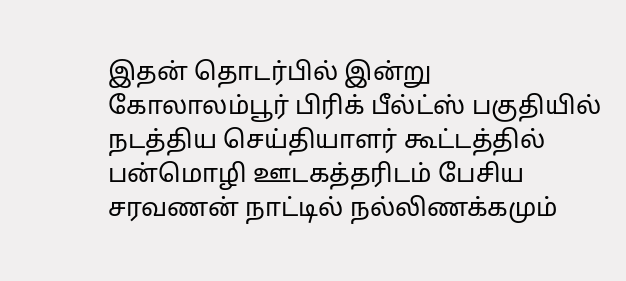இதன் தொடர்பில் இன்று கோலாலம்பூர் பிரிக் பீல்ட்ஸ் பகுதியில் நடத்திய செய்தியாளர் கூட்டத்தில் பன்மொழி ஊடகத்தரிடம் பேசிய சரவணன் நாட்டில் நல்லிணக்கமும்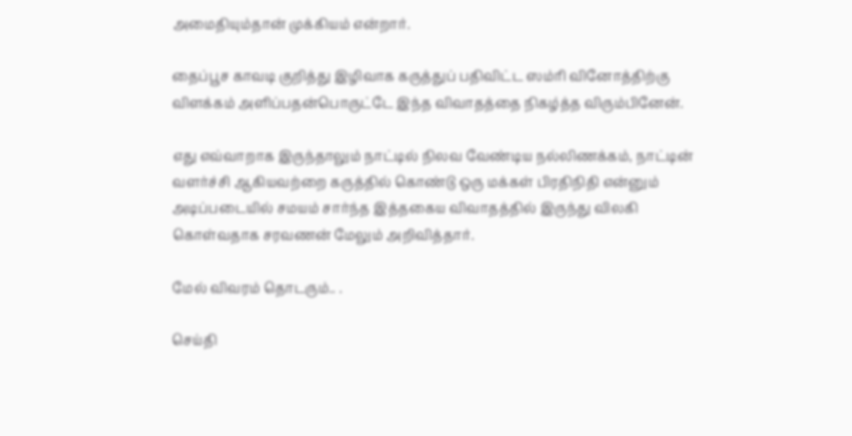அமைதியும்தான் முக்கியம் என்றார்.

தைப்பூச காவடி குறித்து இழிவாக கருத்துப் பதிவிட்ட ஸம்ரி வினோத்திற்கு விளக்கம் அளிப்பதன்பொருட்டே இந்த விவாதத்தை நிகழ்த்த விரும்பினேன்.

எது எவ்வாறாக இருந்தாலும் நாட்டில் நிலவ வேண்டிய நல்லிணக்கம், நாட்டின் வளர்ச்சி ஆகியவற்றை கருத்தில் கொண்டு ஒரு மக்கள் பிரதிநிதி என்னும் அடிப்படையில் சமயம் சார்ந்த இத்தகைய விவாதத்தில் இருந்து விலகி கொள்வதாக சரவணன் மேலும் அறிவித்தார்.

மேல் விவரம் தொடரும்.. .

செய்தி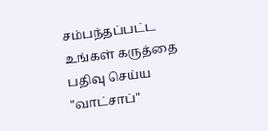சம்பந்தப்பட்ட உங்கள் கருத்தை பதிவு செய்ய "வாட்சாப்"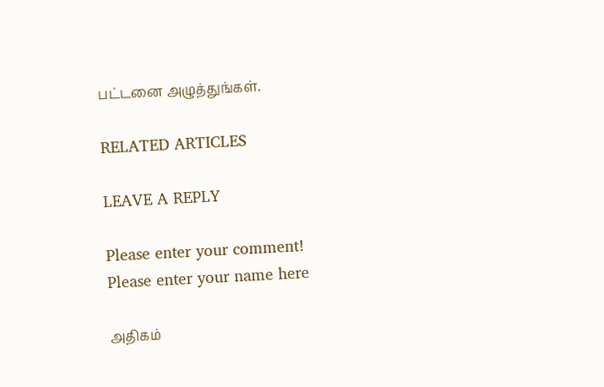பட்டனை அழுத்துங்கள்.

RELATED ARTICLES

LEAVE A REPLY

Please enter your comment!
Please enter your name here

அதிகம்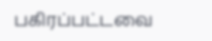பகிரப்பட்டவை